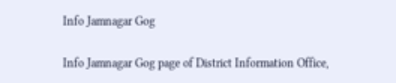Info Jamnagar Gog

Info Jamnagar Gog page of District Information Office,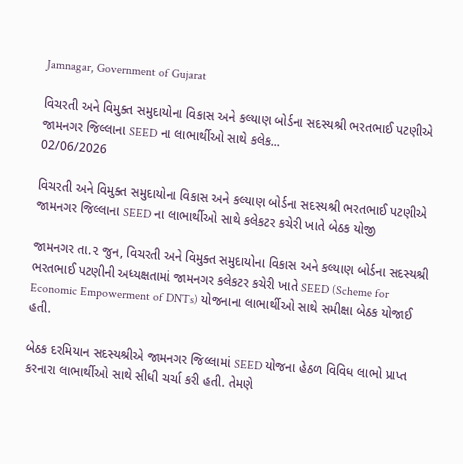Jamnagar, Government of Gujarat

વિચરતી અને વિમુક્ત સમુદાયોના વિકાસ અને કલ્યાણ બોર્ડના સદસ્યશ્રી ભરતભાઈ પટણીએ જામનગર જિલ્લાના SEED ના લાભાર્થીઓ સાથે કલેક...
02/06/2026

વિચરતી અને વિમુક્ત સમુદાયોના વિકાસ અને કલ્યાણ બોર્ડના સદસ્યશ્રી ભરતભાઈ પટણીએ જામનગર જિલ્લાના SEED ના લાભાર્થીઓ સાથે કલેકટર કચેરી ખાતે બેઠક યોજી

જામનગર તા.૨ જુન, વિચરતી અને વિમુક્ત સમુદાયોના વિકાસ અને કલ્યાણ બોર્ડના સદસ્યશ્રી ભરતભાઈ પટણીની અધ્યક્ષતામાં જામનગર કલેકટર કચેરી ખાતે SEED (Scheme for Economic Empowerment of DNTs) યોજનાના લાભાર્થીઓ સાથે સમીક્ષા બેઠક યોજાઈ હતી.

બેઠક દરમિયાન સદસ્યશ્રીએ જામનગર જિલ્લામાં SEED યોજના હેઠળ વિવિધ લાભો પ્રાપ્ત કરનારા લાભાર્થીઓ સાથે સીધી ચર્ચા કરી હતી. તેમણે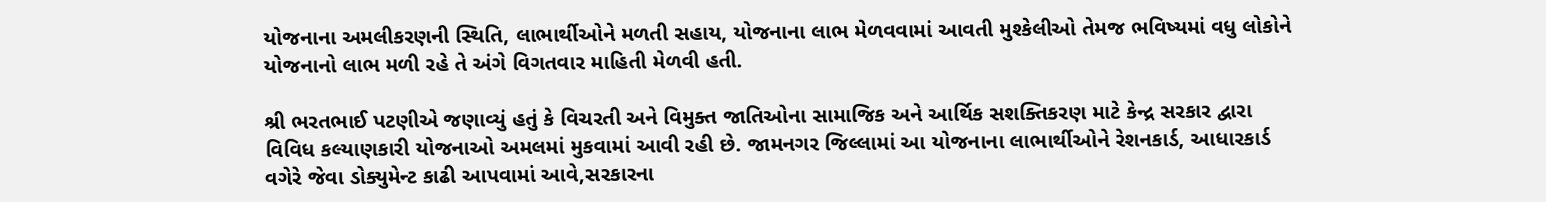યોજનાના અમલીકરણની સ્થિતિ, લાભાર્થીઓને મળતી સહાય, યોજનાના લાભ મેળવવામાં આવતી મુશ્કેલીઓ તેમજ ભવિષ્યમાં વધુ લોકોને યોજનાનો લાભ મળી રહે તે અંગે વિગતવાર માહિતી મેળવી હતી.

શ્રી ભરતભાઈ પટણીએ જણાવ્યું હતું કે વિચરતી અને વિમુક્ત જાતિઓના સામાજિક અને આર્થિક સશક્તિકરણ માટે કેન્દ્ર સરકાર દ્વારા વિવિધ કલ્યાણકારી યોજનાઓ અમલમાં મુકવામાં આવી રહી છે. જામનગર જિલ્લામાં આ યોજનાના લાભાર્થીઓને રેશનકાર્ડ, આધારકાર્ડ વગેરે જેવા ડોક્યુમેન્ટ કાઢી આપવામાં આવે,સરકારના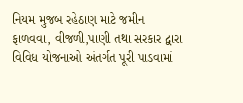નિયમ મુજબ રહેઠાણ માટે જમીન ફાળવવા, વીજળી,પાણી તથા સરકાર દ્વારા વિવિધ યોજનાઓ અંતર્ગત પૂરી પાડવામાં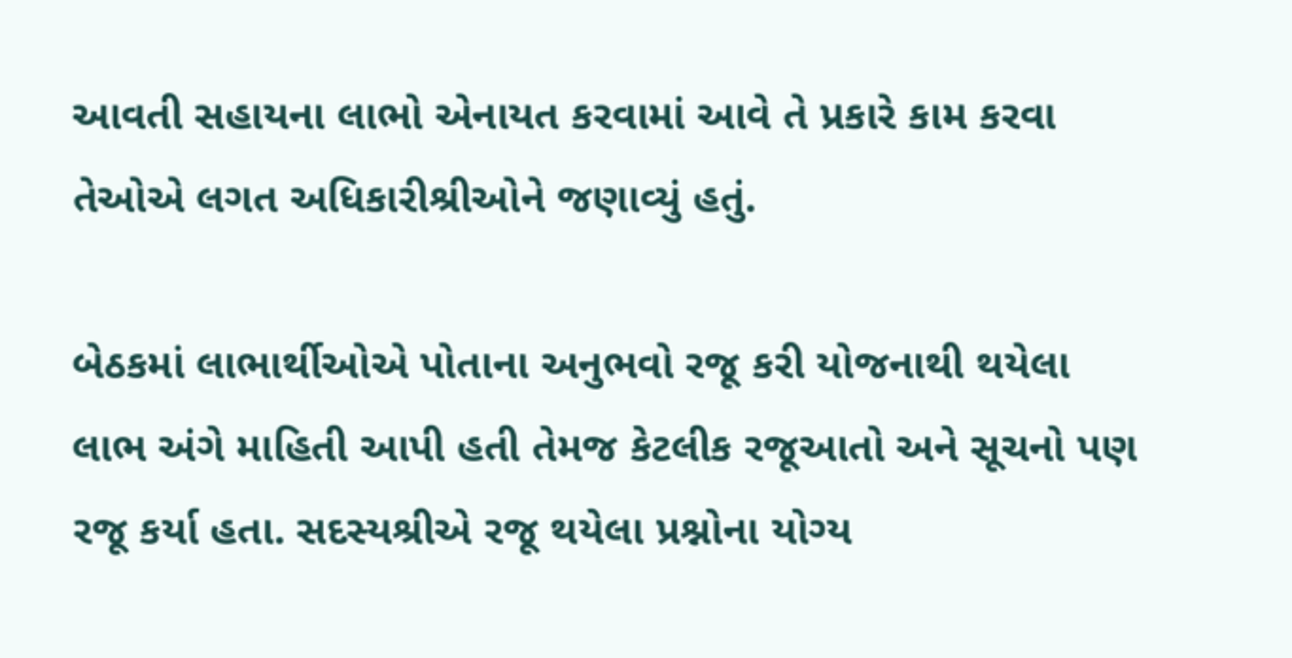આવતી સહાયના લાભો એનાયત કરવામાં આવે તે પ્રકારે કામ કરવા તેઓએ લગત અધિકારીશ્રીઓને જણાવ્યું હતું.

બેઠકમાં લાભાર્થીઓએ પોતાના અનુભવો રજૂ કરી યોજનાથી થયેલા લાભ અંગે માહિતી આપી હતી તેમજ કેટલીક રજૂઆતો અને સૂચનો પણ રજૂ કર્યા હતા. સદસ્યશ્રીએ રજૂ થયેલા પ્રશ્નોના યોગ્ય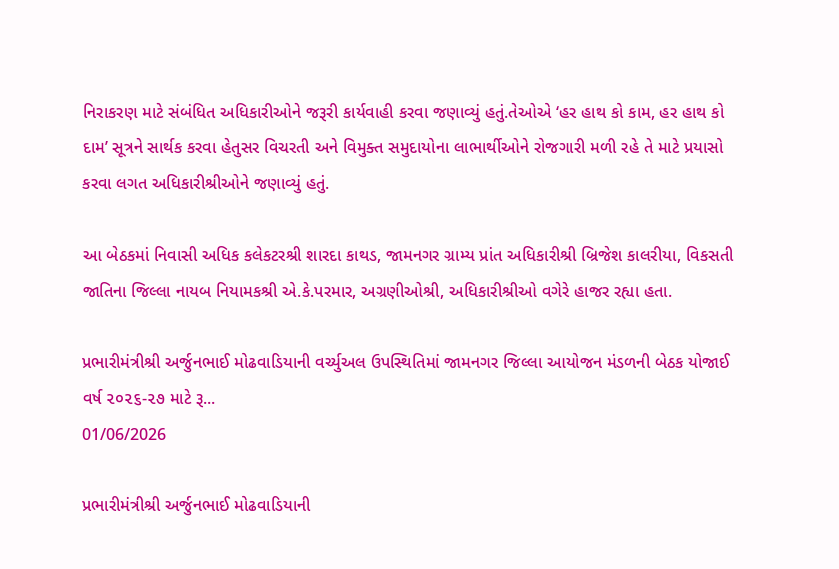નિરાકરણ માટે સંબંધિત અધિકારીઓને જરૂરી કાર્યવાહી કરવા જણાવ્યું હતું.તેઓએ ‘હર હાથ કો કામ, હર હાથ કો દામ’ સૂત્રને સાર્થક કરવા હેતુસર વિચરતી અને વિમુક્ત સમુદાયોના લાભાર્થીઓને રોજગારી મળી રહે તે માટે પ્રયાસો કરવા લગત અધિકારીશ્રીઓને જણાવ્યું હતું.

આ બેઠકમાં નિવાસી અધિક કલેકટરશ્રી શારદા કાથડ, જામનગર ગ્રામ્ય પ્રાંત અધિકારીશ્રી બ્રિજેશ કાલરીયા, વિકસતી જાતિના જિલ્લા નાયબ નિયામકશ્રી એ.કે.પરમાર, અગ્રણીઓશ્રી, અધિકારીશ્રીઓ વગેરે હાજર રહ્યા હતા.

પ્રભારીમંત્રીશ્રી અર્જુનભાઈ મોઢવાડિયાની વર્ચ્યુઅલ ઉપસ્થિતિમાં જામનગર જિલ્લા આયોજન મંડળની બેઠક યોજાઈ વર્ષ ૨૦૨૬-૨૭ માટે રૂ...
01/06/2026

પ્રભારીમંત્રીશ્રી અર્જુનભાઈ મોઢવાડિયાની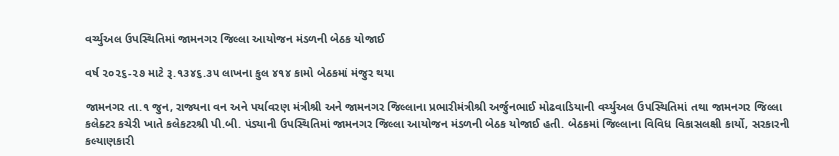વર્ચ્યુઅલ ઉપસ્થિતિમાં જામનગર જિલ્લા આયોજન મંડળની બેઠક યોજાઈ

વર્ષ ૨૦૨૬-૨૭ માટે રૂ.૧૩૪૬.૩૫ લાખના કુલ ૪૧૪ કામો બેઠકમાં મંજુર થયા

જામનગર તા.૧ જુન, રાજ્યના વન અને પર્યાવરણ મંત્રીશ્રી અને જામનગર જિલ્લાના પ્રભારીમંત્રીશ્રી અર્જુનભાઈ મોઢવાડિયાની વર્ચ્યુઅલ ઉપસ્થિતિમાં તથા જામનગર જિલ્લા કલેક્ટર કચેરી ખાતે કલેકટરશ્રી પી.બી. પંડ્યાની ઉપસ્થિતિમાં જામનગર જિલ્લા આયોજન મંડળની બેઠક યોજાઈ હતી. બેઠકમાં જિલ્લાના વિવિધ વિકાસલક્ષી કાર્યો, સરકારની કલ્યાણકારી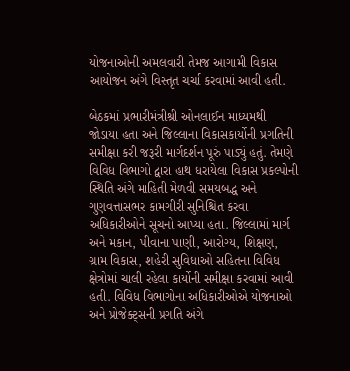યોજનાઓની અમલવારી તેમજ આગામી વિકાસ આયોજન અંગે વિસ્તૃત ચર્ચા કરવામાં આવી હતી.

બેઠકમાં પ્રભારીમંત્રીશ્રી ઓનલાઈન માધ્યમથી જોડાયા હતા અને જિલ્લાના વિકાસકાર્યોની પ્રગતિની સમીક્ષા કરી જરૂરી માર્ગદર્શન પૂરું પાડ્યું હતું. તેમણે વિવિધ વિભાગો દ્વારા હાથ ધરાયેલા વિકાસ પ્રકલ્પોની સ્થિતિ અંગે માહિતી મેળવી સમયબદ્ધ અને ગુણવત્તાસભર કામગીરી સુનિશ્ચિત કરવા અધિકારીઓને સૂચનો આપ્યા હતા. જિલ્લામાં માર્ગ અને મકાન, પીવાના પાણી, આરોગ્ય, શિક્ષણ, ગ્રામ વિકાસ, શહેરી સુવિધાઓ સહિતના વિવિધ ક્ષેત્રોમાં ચાલી રહેલા કાર્યોની સમીક્ષા કરવામાં આવી હતી. વિવિધ વિભાગોના અધિકારીઓએ યોજનાઓ અને પ્રોજેક્ટ્સની પ્રગતિ અંગે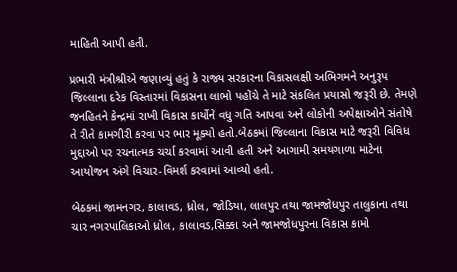માહિતી આપી હતી.

પ્રભારી મંત્રીશ્રીએ જણાવ્યું હતું કે રાજ્ય સરકારના વિકાસલક્ષી અભિગમને અનુરૂપ જિલ્લાના દરેક વિસ્તારમાં વિકાસના લાભો પહોંચે તે માટે સંકલિત પ્રયાસો જરૂરી છે. તેમણે જનહિતને કેન્દ્રમાં રાખી વિકાસ કાર્યોને વધુ ગતિ આપવા અને લોકોની અપેક્ષાઓને સંતોષે તે રીતે કામગીરી કરવા પર ભાર મૂક્યો હતો.બેઠકમાં જિલ્લાના વિકાસ માટે જરૂરી વિવિધ મુદ્દાઓ પર રચનાત્મક ચર્ચા કરવામાં આવી હતી અને આગામી સમયગાળા માટેના આયોજન અંગે વિચાર-વિમર્શ કરવામાં આવ્યો હતો.

બેઠકમાં જામનગર, કાલાવડ, ધ્રોલ, જોડિયા, લાલપુર તથા જામજોધપુર તાલુકાના તથા ચાર નગરપાલિકાઓ ધ્રોલ, કાલાવડ,સિક્કા અને જામજોધપુરના વિકાસ કામો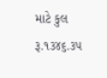માટે કુલ રૂ.૧૩૪૬.૩૫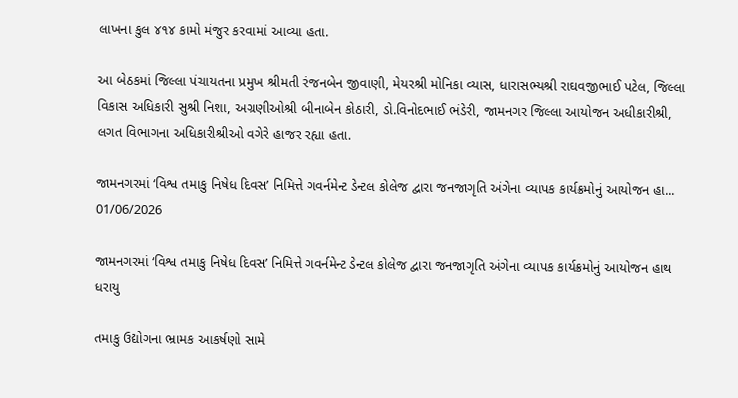લાખના કુલ ૪૧૪ કામો મંજુર કરવામાં આવ્યા હતા.

આ બેઠકમાં જિલ્લા પંચાયતના પ્રમુખ શ્રીમતી રંજનબેન જીવાણી, મેયરશ્રી મોનિકા વ્યાસ, ધારાસભ્યશ્રી રાઘવજીભાઈ પટેલ, જિલ્લા વિકાસ અધિકારી સુશ્રી નિશા, અગ્રણીઓશ્રી બીનાબેન કોઠારી, ડો.વિનોદભાઈ ભંડેરી, જામનગર જિલ્લા આયોજન અધીકારીશ્રી, લગત વિભાગના અધિકારીશ્રીઓ વગેરે હાજર રહ્યા હતા.

જામનગરમાં ‘વિશ્વ તમાકુ નિષેધ દિવસ’ નિમિત્તે ગવર્નમેન્ટ ડેન્ટલ કોલેજ દ્વારા જનજાગૃતિ અંગેના વ્યાપક કાર્યક્રમોનું આયોજન હા...
01/06/2026

જામનગરમાં ‘વિશ્વ તમાકુ નિષેધ દિવસ’ નિમિત્તે ગવર્નમેન્ટ ડેન્ટલ કોલેજ દ્વારા જનજાગૃતિ અંગેના વ્યાપક કાર્યક્રમોનું આયોજન હાથ ધરાયુ

તમાકુ ઉદ્યોગના ભ્રામક આકર્ષણો સામે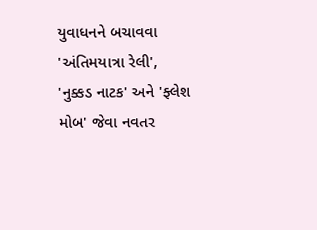યુવાધનને બચાવવા 'અંતિમયાત્રા રેલી', 'નુક્કડ નાટક' અને 'ફ્લેશ મોબ' જેવા નવતર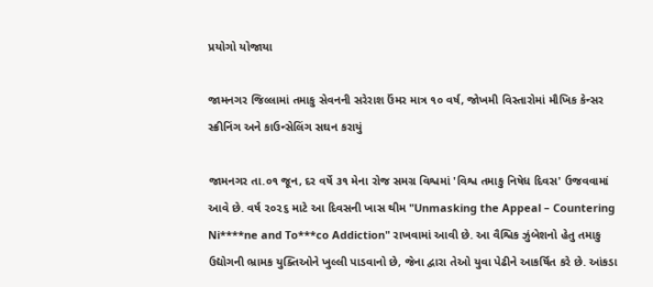પ્રયોગો યોજાયા

જામનગર જિલ્લામાં તમાકુ સેવનની સરેરાશ ઉંમર માત્ર ૧૦ વર્ષ, જોખમી વિસ્તારોમાં મૌખિક કેન્સર સ્ક્રીનિંગ અને કાઉન્સેલિંગ સઘન કરાયું

જામનગર તા.૦૧ જૂન, દર વર્ષે ૩૧ મેના રોજ સમગ્ર વિશ્વમાં 'વિશ્વ તમાકુ નિષેધ દિવસ' ઉજવવામાં આવે છે. વર્ષ ૨૦૨૬ માટે આ દિવસની ખાસ થીમ "Unmasking the Appeal – Countering Ni****ne and To***co Addiction" રાખવામાં આવી છે. આ વૈશ્વિક ઝુંબેશનો હેતુ તમાકુ ઉદ્યોગની ભ્રામક યુક્તિઓને ખુલ્લી પાડવાનો છે, જેના દ્વારા તેઓ યુવા પેઢીને આકર્ષિત કરે છે. આંકડા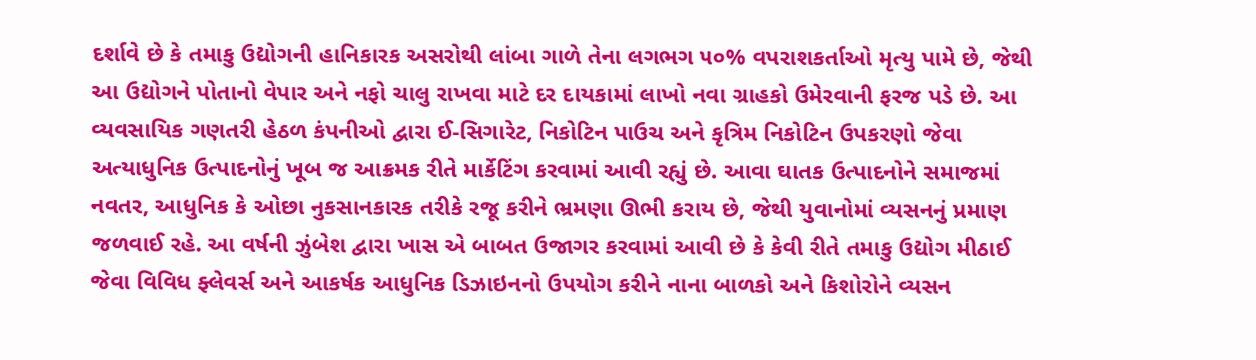દર્શાવે છે કે તમાકુ ઉદ્યોગની હાનિકારક અસરોથી લાંબા ગાળે તેના લગભગ ૫૦% વપરાશકર્તાઓ મૃત્યુ પામે છે, જેથી આ ઉદ્યોગને પોતાનો વેપાર અને નફો ચાલુ રાખવા માટે દર દાયકામાં લાખો નવા ગ્રાહકો ઉમેરવાની ફરજ પડે છે. આ વ્યવસાયિક ગણતરી હેઠળ કંપનીઓ દ્વારા ઈ-સિગારેટ, નિકોટિન પાઉચ અને કૃત્રિમ નિકોટિન ઉપકરણો જેવા અત્યાધુનિક ઉત્પાદનોનું ખૂબ જ આક્રમક રીતે માર્કેટિંગ કરવામાં આવી રહ્યું છે. આવા ઘાતક ઉત્પાદનોને સમાજમાં નવતર, આધુનિક કે ઓછા નુકસાનકારક તરીકે રજૂ કરીને ભ્રમણા ઊભી કરાય છે, જેથી યુવાનોમાં વ્યસનનું પ્રમાણ જળવાઈ રહે. આ વર્ષની ઝુંબેશ દ્વારા ખાસ એ બાબત ઉજાગર કરવામાં આવી છે કે કેવી રીતે તમાકુ ઉદ્યોગ મીઠાઈ જેવા વિવિધ ફ્લેવર્સ અને આકર્ષક આધુનિક ડિઝાઇનનો ઉપયોગ કરીને નાના બાળકો અને કિશોરોને વ્યસન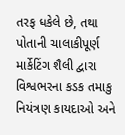તરફ ધકેલે છે, તથા પોતાની ચાલાકીપૂર્ણ માર્કેટિંગ શૈલી દ્વારા વિશ્વભરના કડક તમાકુ નિયંત્રણ કાયદાઓ અને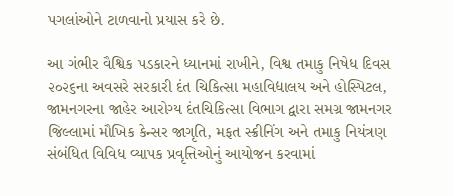પગલાંઓને ટાળવાનો પ્રયાસ કરે છે.

આ ગંભીર વૈશ્વિક પડકારને ધ્યાનમાં રાખીને, વિશ્વ તમાકુ નિષેધ દિવસ ૨૦૨૬ના અવસરે સરકારી દંત ચિકિત્સા મહાવિદ્યાલય અને હોસ્પિટલ, જામનગરના જાહેર આરોગ્ય દંતચિકિત્સા વિભાગ દ્વારા સમગ્ર જામનગર જિલ્લામાં મૌખિક કેન્સર જાગૃતિ, મફત સ્ક્રીનિંગ અને તમાકુ નિયંત્રણ સંબંધિત વિવિધ વ્યાપક પ્રવૃત્તિઓનું આયોજન કરવામાં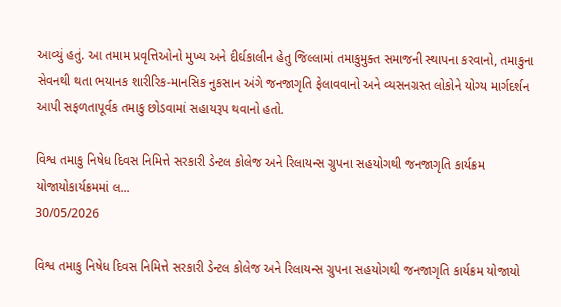આવ્યું હતું. આ તમામ પ્રવૃત્તિઓનો મુખ્ય અને દીર્ઘકાલીન હેતુ જિલ્લામાં તમાકુમુક્ત સમાજની સ્થાપના કરવાનો, તમાકુના સેવનથી થતા ભયાનક શારીરિક-માનસિક નુકસાન અંગે જનજાગૃતિ ફેલાવવાનો અને વ્યસનગ્રસ્ત લોકોને યોગ્ય માર્ગદર્શન આપી સફળતાપૂર્વક તમાકુ છોડવામાં સહાયરૂપ થવાનો હતો.

વિશ્વ તમાકુ નિષેધ દિવસ નિમિત્તે સરકારી ડેન્ટલ કોલેજ અને રિલાયન્સ ગ્રુપના સહયોગથી જનજાગૃતિ કાર્યક્રમ યોજાયોકાર્યક્રમમાં લ...
30/05/2026

વિશ્વ તમાકુ નિષેધ દિવસ નિમિત્તે સરકારી ડેન્ટલ કોલેજ અને રિલાયન્સ ગ્રુપના સહયોગથી જનજાગૃતિ કાર્યક્રમ યોજાયો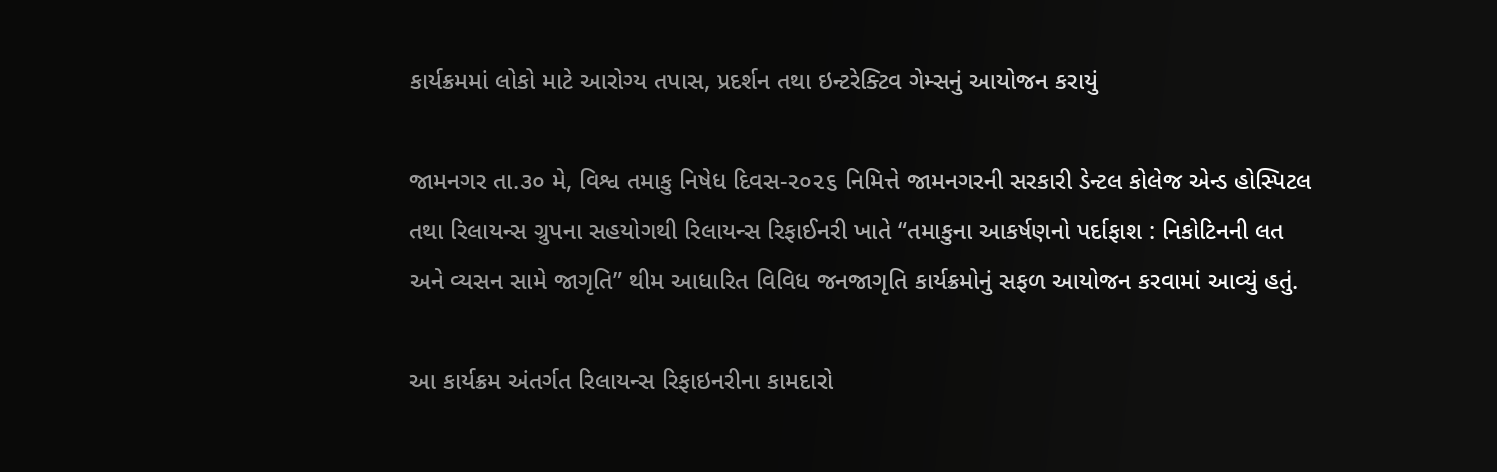કાર્યક્રમમાં લોકો માટે આરોગ્ય તપાસ, પ્રદર્શન તથા ઇન્ટરેક્ટિવ ગેમ્સનું આયોજન કરાયું

જામનગર તા.૩૦ મે, વિશ્વ તમાકુ નિષેધ દિવસ-૨૦૨૬ નિમિત્તે જામનગરની સરકારી ડેન્ટલ કોલેજ એન્ડ હોસ્પિટલ તથા રિલાયન્સ ગ્રુપના સહયોગથી રિલાયન્સ રિફાઈનરી ખાતે “તમાકુના આકર્ષણનો પર્દાફાશ : નિકોટિનની લત અને વ્યસન સામે જાગૃતિ” થીમ આધારિત વિવિધ જનજાગૃતિ કાર્યક્રમોનું સફળ આયોજન કરવામાં આવ્યું હતું.

આ કાર્યક્રમ અંતર્ગત રિલાયન્સ રિફાઇનરીના કામદારો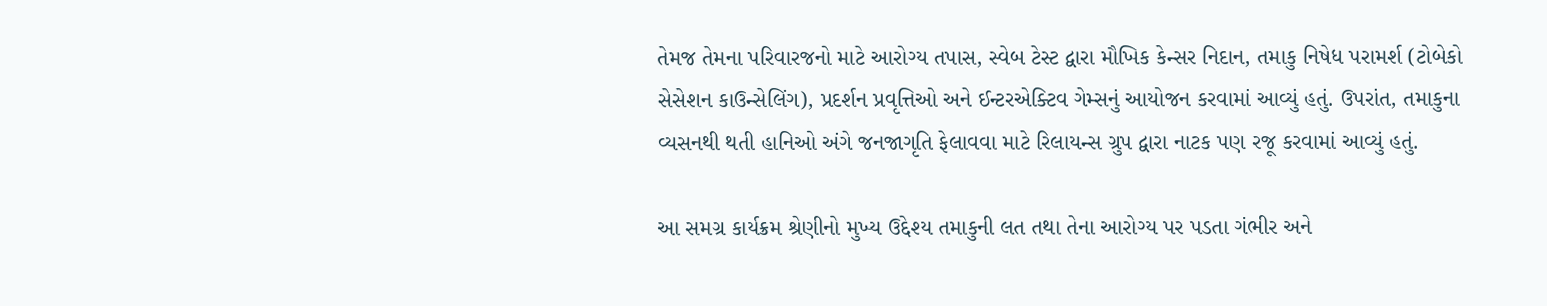તેમજ તેમના પરિવારજનો માટે આરોગ્ય તપાસ, સ્વેબ ટેસ્ટ દ્વારા મૌખિક કેન્સર નિદાન, તમાકુ નિષેધ પરામર્શ (ટોબેકો સેસેશન કાઉન્સેલિંગ), પ્રદર્શન પ્રવૃત્તિઓ અને ઈન્ટરએક્ટિવ ગેમ્સનું આયોજન કરવામાં આવ્યું હતું. ઉપરાંત, તમાકુના વ્યસનથી થતી હાનિઓ અંગે જનજાગૃતિ ફેલાવવા માટે રિલાયન્સ ગ્રુપ દ્વારા નાટક પણ રજૂ કરવામાં આવ્યું હતું.

આ સમગ્ર કાર્યક્રમ શ્રેણીનો મુખ્ય ઉદ્દેશ્ય તમાકુની લત તથા તેના આરોગ્ય પર પડતા ગંભીર અને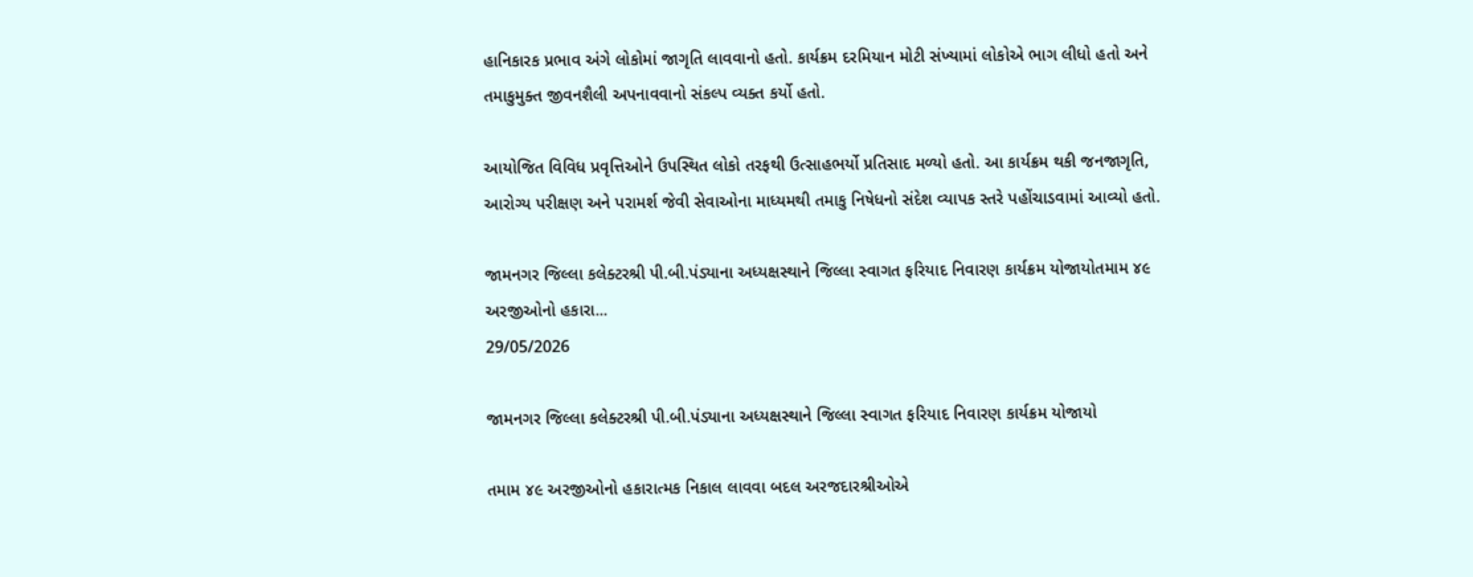હાનિકારક પ્રભાવ અંગે લોકોમાં જાગૃતિ લાવવાનો હતો. કાર્યક્રમ દરમિયાન મોટી સંખ્યામાં લોકોએ ભાગ લીધો હતો અને તમાકુમુક્ત જીવનશૈલી અપનાવવાનો સંકલ્પ વ્યક્ત કર્યો હતો.

આયોજિત વિવિધ પ્રવૃત્તિઓને ઉપસ્થિત લોકો તરફથી ઉત્સાહભર્યો પ્રતિસાદ મળ્યો હતો. આ કાર્યક્રમ થકી જનજાગૃતિ, આરોગ્ય પરીક્ષણ અને પરામર્શ જેવી સેવાઓના માધ્યમથી તમાકુ નિષેધનો સંદેશ વ્યાપક સ્તરે પહોંચાડવામાં આવ્યો હતો.

જામનગર જિલ્લા કલેક્ટરશ્રી પી.બી.પંડ્યાના અધ્યક્ષસ્થાને જિલ્લા સ્વાગત ફરિયાદ નિવારણ કાર્યક્રમ યોજાયોતમામ ૪૯ અરજીઓનો હકારા...
29/05/2026

જામનગર જિલ્લા કલેક્ટરશ્રી પી.બી.પંડ્યાના અધ્યક્ષસ્થાને જિલ્લા સ્વાગત ફરિયાદ નિવારણ કાર્યક્રમ યોજાયો

તમામ ૪૯ અરજીઓનો હકારાત્મક નિકાલ લાવવા બદલ અરજદારશ્રીઓએ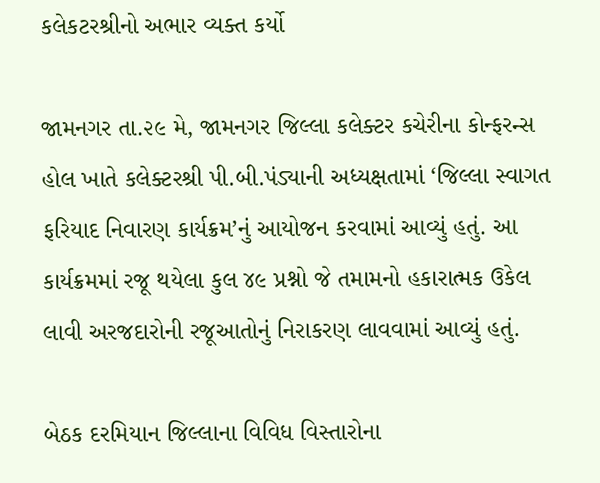કલેકટરશ્રીનો અભાર વ્યક્ત કર્યો

જામનગર તા.૨૯ મે, જામનગર જિલ્લા કલેક્ટર કચેરીના કોન્ફરન્સ હોલ ખાતે કલેક્ટરશ્રી પી.બી.પંડ્યાની અધ્યક્ષતામાં ‘જિલ્લા સ્વાગત ફરિયાદ નિવારણ કાર્યક્રમ’નું આયોજન કરવામાં આવ્યું હતું. આ કાર્યક્રમમાં રજૂ થયેલા કુલ ૪૯ પ્રશ્નો જે તમામનો હકારાત્મક ઉકેલ લાવી અરજદારોની રજૂઆતોનું નિરાકરણ લાવવામાં આવ્યું હતું.

બેઠક દરમિયાન જિલ્લાના વિવિધ વિસ્તારોના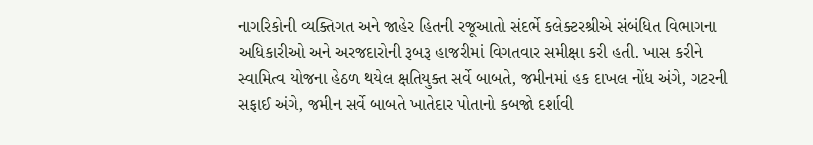નાગરિકોની વ્યક્તિગત અને જાહેર હિતની રજૂઆતો સંદર્ભે કલેક્ટરશ્રીએ સંબંધિત વિભાગના અધિકારીઓ અને અરજદારોની રૂબરૂ હાજરીમાં વિગતવાર સમીક્ષા કરી હતી. ખાસ કરીને સ્વામિત્વ યોજના હેઠળ થયેલ ક્ષતિયુક્ત સર્વે બાબતે, જમીનમાં હક દાખલ નોંધ અંગે, ગટરની સફાઈ અંગે, જમીન સર્વે બાબતે ખાતેદાર પોતાનો કબજો દર્શાવી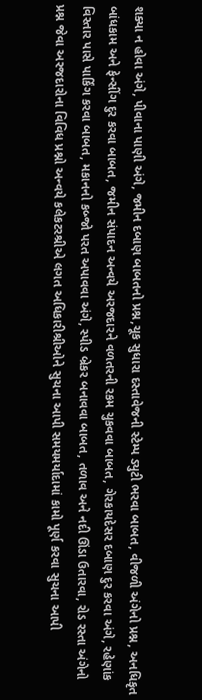શક્યા ન હોવા અંગે, પીવાના પાણી અંગે, જમીન દબાણ બાબતનો પ્રશ્ન,ચૂક સુધારા દસ્તાવેજની સ્ટેમ્પ ડ્યુટી ભરવા બાબત, વીજળી અંગેનો પ્રશ્ન, અનધિકૃત બાંધકામ અને ફેન્સીંગ દુર કરવા બાબત, જમીન સંપાદન અન્વયે અરજદારને વળતરની રકમ ચુકવવા બાબત, ગેરકાયદેસર દબાણ દુર કરવા અંગે, રહેણાંક વિસ્તાર પાસે પાર્કિંગ કરવા બાબત, મકાનનો કબ્જો પરત અપાવવા અંગે, સ્પીડ બ્રેકર બનાવવા બાબત, તળાવ અને નદી ઊંડા ઉતારવા, રોડ રસ્તા અંગેનો પ્રશ્ન જેવા અરજદારોના વિવિધ પ્રશ્નો અન્વયે કલેકટરશ્રીએ લગત અધિકારીશ્રીઓને સુચના આપી સમયમર્યાદામાં કામો પૂર્ણ કરવા સુચના આપી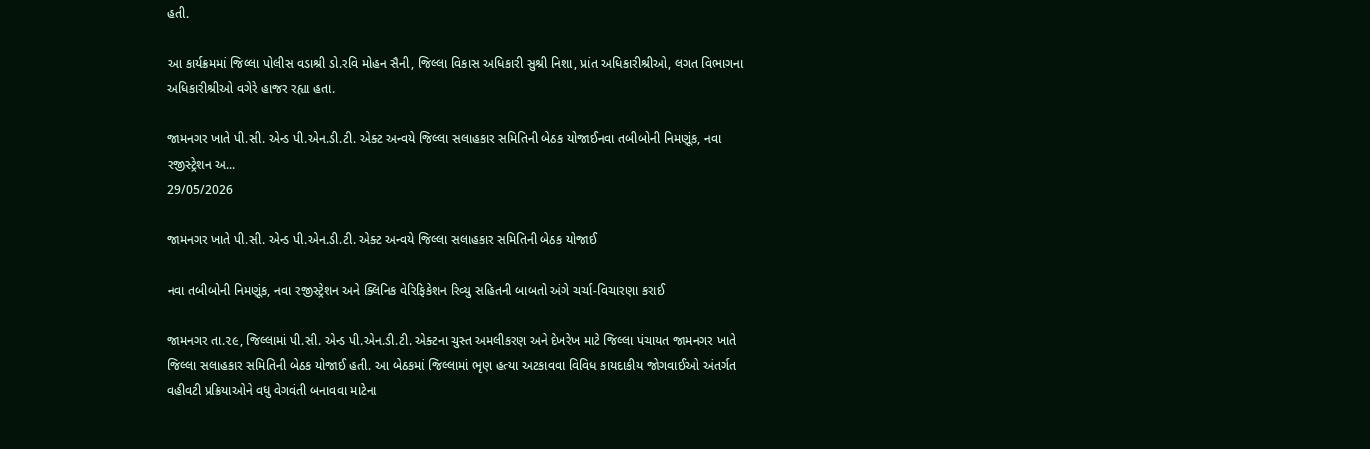હતી.

આ કાર્યક્રમમાં જિલ્લા પોલીસ વડાશ્રી ડો.રવિ મોહન સૈની, જિલ્લા વિકાસ અધિકારી સુશ્રી નિશા, પ્રાંત અધિકારીશ્રીઓ, લગત વિભાગના અધિકારીશ્રીઓ વગેરે હાજર રહ્યા હતા.

જામનગર ખાતે પી.સી. એન્ડ પી.એન.ડી.ટી. એક્ટ અન્વયે જિલ્લા સલાહકાર સમિતિની બેઠક યોજાઈનવા તબીબોની નિમણૂંક, નવા રજીસ્ટ્રેશન અ...
29/05/2026

જામનગર ખાતે પી.સી. એન્ડ પી.એન.ડી.ટી. એક્ટ અન્વયે જિલ્લા સલાહકાર સમિતિની બેઠક યોજાઈ

નવા તબીબોની નિમણૂંક, નવા રજીસ્ટ્રેશન અને ક્લિનિક વેરિફિકેશન રિવ્યુ સહિતની બાબતો અંગે ચર્ચા-વિચારણા કરાઈ

જામનગર તા.૨૯, જિલ્લામાં પી.સી. એન્ડ પી.એન.ડી.ટી. એક્ટના ચુસ્ત અમલીકરણ અને દેખરેખ માટે જિલ્લા પંચાયત જામનગર ખાતે જિલ્લા સલાહકાર સમિતિની બેઠક યોજાઈ હતી. આ બેઠકમાં જિલ્લામાં ભૃણ હત્યા અટકાવવા વિવિધ કાયદાકીય જોગવાઈઓ અંતર્ગત વહીવટી પ્રક્રિયાઓને વધુ વેગવંતી બનાવવા માટેના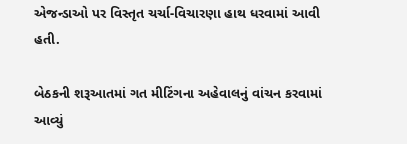એજન્ડાઓ પર વિસ્તૃત ચર્ચા-વિચારણા હાથ ધરવામાં આવી હતી.

બેઠકની શરૂઆતમાં ગત મીટિંગના અહેવાલનું વાંચન કરવામાં આવ્યું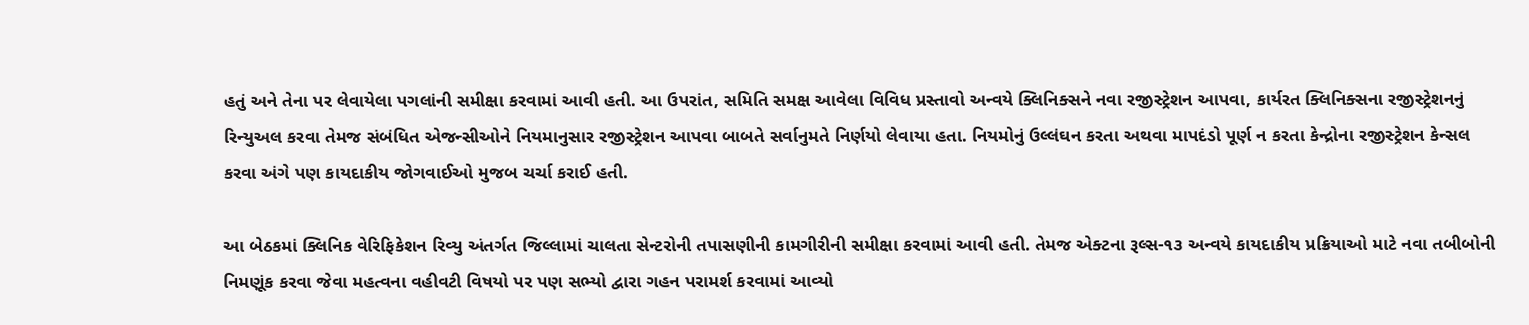હતું અને તેના પર લેવાયેલા પગલાંની સમીક્ષા કરવામાં આવી હતી. આ ઉપરાંત, સમિતિ સમક્ષ આવેલા વિવિધ પ્રસ્તાવો અન્વયે ક્લિનિક્સને નવા રજીસ્ટ્રેશન આપવા, કાર્યરત ક્લિનિક્સના રજીસ્ટ્રેશનનું રિન્યુઅલ કરવા તેમજ સંબંધિત એજન્સીઓને નિયમાનુસાર રજીસ્ટ્રેશન આપવા બાબતે સર્વાનુમતે નિર્ણયો લેવાયા હતા. નિયમોનું ઉલ્લંઘન કરતા અથવા માપદંડો પૂર્ણ ન કરતા કેન્દ્રોના રજીસ્ટ્રેશન કેન્સલ કરવા અંગે પણ કાયદાકીય જોગવાઈઓ મુજબ ચર્ચા કરાઈ હતી.

આ બેઠકમાં ક્લિનિક વેરિફિકેશન રિવ્યુ અંતર્ગત જિલ્લામાં ચાલતા સેન્ટરોની તપાસણીની કામગીરીની સમીક્ષા કરવામાં આવી હતી. તેમજ એક્ટના રૂલ્સ-૧૩ અન્વયે કાયદાકીય પ્રક્રિયાઓ માટે નવા તબીબોની નિમણૂંક કરવા જેવા મહત્વના વહીવટી વિષયો પર પણ સભ્યો દ્વારા ગહન પરામર્શ કરવામાં આવ્યો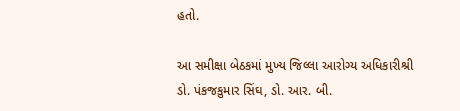હતો.

આ સમીક્ષા બેઠકમાં મુખ્ય જિલ્લા આરોગ્ય અધિકારીશ્રી ડો. પંકજકુમાર સિંઘ, ડો. આર. બી.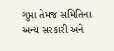ગુપ્તા તેમજ સમિતિના અન્ય સરકારી અને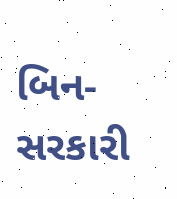બિન-સરકારી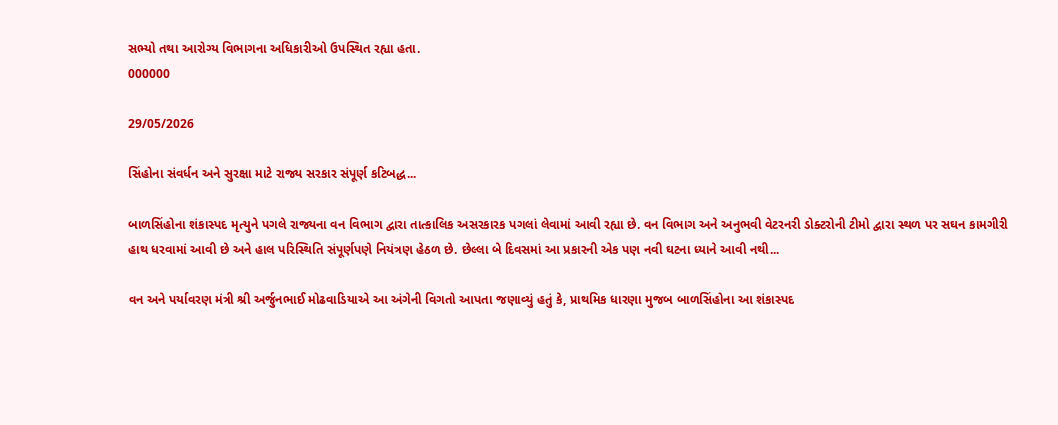સભ્યો તથા આરોગ્ય વિભાગના અધિકારીઓ ઉપસ્થિત રહ્યા હતા.
000000

29/05/2026

સિંહોના સંવર્ધન અને સુરક્ષા માટે રાજ્ય સરકાર સંપૂર્ણ કટિબદ્ધ...

બાળસિંહોના શંકાસ્પદ મૃત્યુને પગલે રાજ્યના વન વિભાગ દ્વારા તાત્કાલિક અસરકારક પગલાં લેવામાં આવી રહ્યા છે. વન વિભાગ અને અનુભવી વેટરનરી ડોક્ટરોની ટીમો દ્વારા સ્થળ પર સઘન કામગીરી હાથ ધરવામાં આવી છે અને હાલ પરિસ્થિતિ સંપૂર્ણપણે નિયંત્રણ હેઠળ છે. છેલ્લા બે દિવસમાં આ પ્રકારની એક પણ નવી ઘટના ધ્યાને આવી નથી...

વન અને પર્યાવરણ મંત્રી શ્રી અર્જુનભાઈ મોઢવાડિયાએ આ અંગેની વિગતો આપતા જણાવ્યું હતું કે, પ્રાથમિક ધારણા મુજબ બાળસિંહોના આ શંકાસ્પદ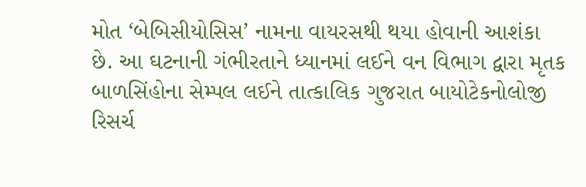મોત ‘બેબિસીયોસિસ’ નામના વાયરસથી થયા હોવાની આશંકા છે. આ ઘટનાની ગંભીરતાને ધ્યાનમાં લઈને વન વિભાગ દ્વારા મૃતક બાળસિંહોના સેમ્પલ લઈને તાત્કાલિક ગુજરાત બાયોટેકનોલોજી રિસર્ચ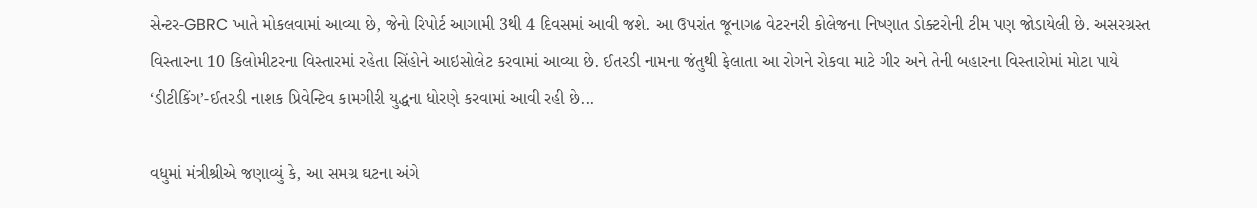સેન્ટર-GBRC ખાતે મોકલવામાં આવ્યા છે, જેનો રિપોર્ટ આગામી 3થી 4 દિવસમાં આવી જશે. આ ઉપરાંત જૂનાગઢ વેટરનરી કોલેજના નિષ્ણાત ડોક્ટરોની ટીમ પણ જોડાયેલી છે. અસરગ્રસ્ત વિસ્તારના 10 કિલોમીટરના વિસ્તારમાં રહેતા સિંહોને આઇસોલેટ કરવામાં આવ્યા છે. ઈતરડી નામના જંતુથી ફેલાતા આ રોગને રોકવા માટે ગીર અને તેની બહારના વિસ્તારોમાં મોટા પાયે ‘ડીટીકિંગ’-ઈતરડી નાશક પ્રિવેન્ટિવ કામગીરી યુદ્ધના ધોરણે કરવામાં આવી રહી છે...

વધુમાં મંત્રીશ્રીએ જણાવ્યું કે, આ સમગ્ર ઘટના અંગે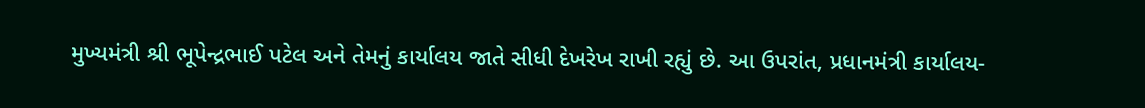મુખ્યમંત્રી શ્રી ભૂપેન્દ્રભાઈ પટેલ અને તેમનું કાર્યાલય જાતે સીધી દેખરેખ રાખી રહ્યું છે. આ ઉપરાંત, પ્રધાનમંત્રી કાર્યાલય-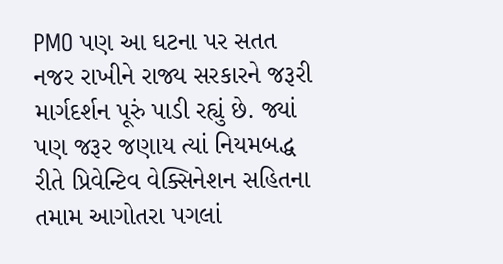PMO પણ આ ઘટના પર સતત નજર રાખીને રાજ્ય સરકારને જરૂરી માર્ગદર્શન પૂરું પાડી રહ્યું છે. જ્યાં પણ જરૂર જણાય ત્યાં નિયમબદ્ધ રીતે પ્રિવેન્ટિવ વેક્સિનેશન સહિતના તમામ આગોતરા પગલાં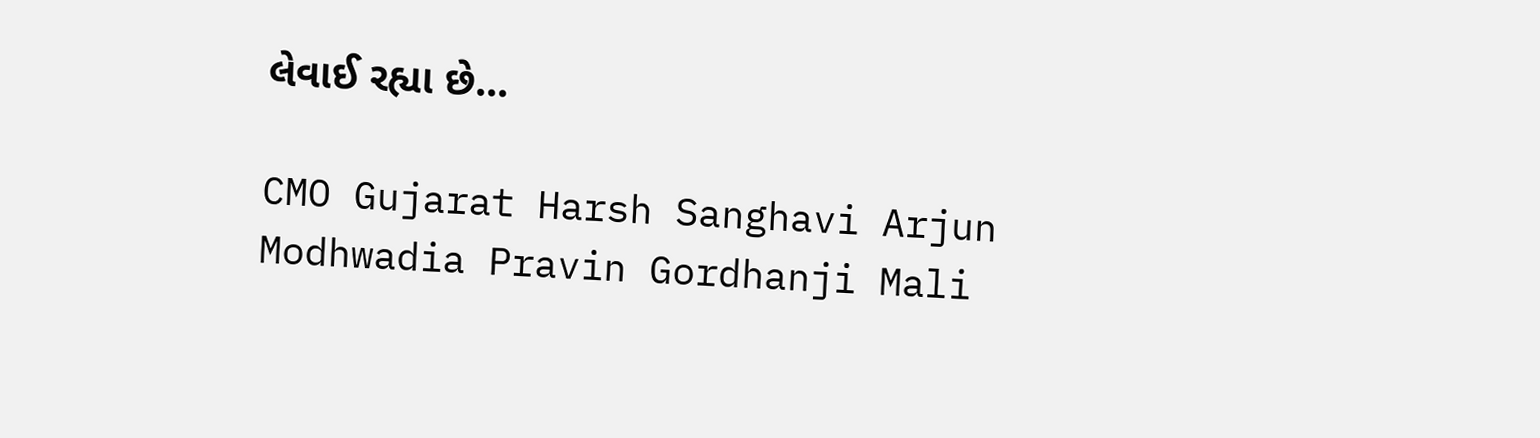લેવાઈ રહ્યા છે...

CMO Gujarat Harsh Sanghavi Arjun Modhwadia Pravin Gordhanji Mali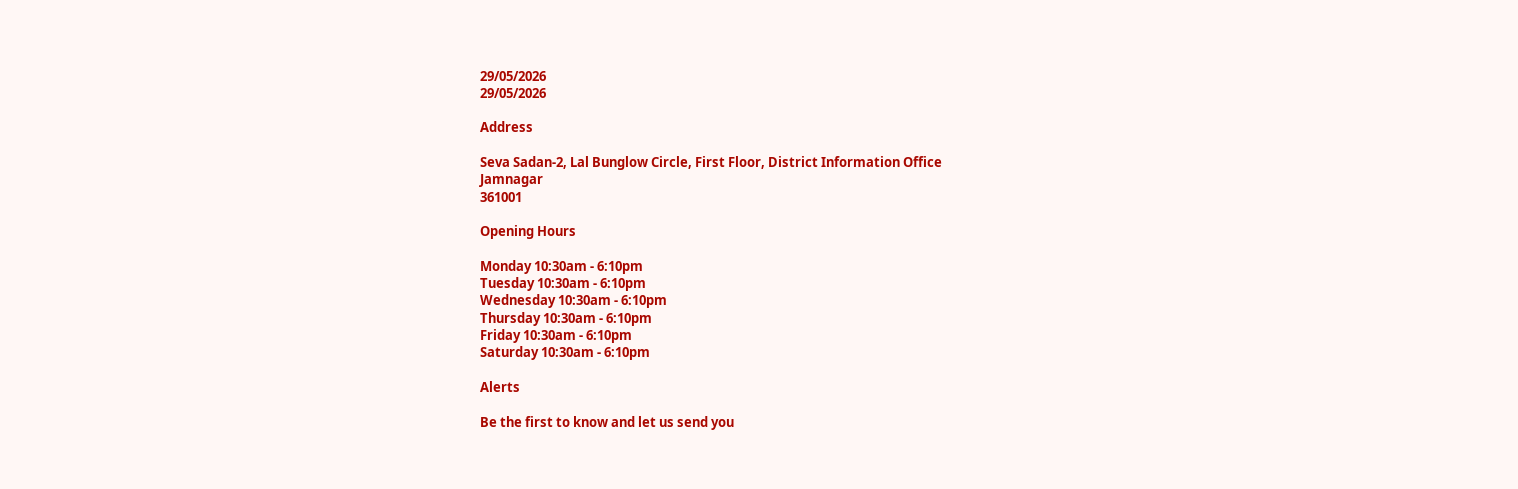29/05/2026
29/05/2026

Address

Seva Sadan-2, Lal Bunglow Circle, First Floor, District Information Office
Jamnagar
361001

Opening Hours

Monday 10:30am - 6:10pm
Tuesday 10:30am - 6:10pm
Wednesday 10:30am - 6:10pm
Thursday 10:30am - 6:10pm
Friday 10:30am - 6:10pm
Saturday 10:30am - 6:10pm

Alerts

Be the first to know and let us send you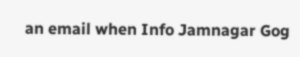an email when Info Jamnagar Gog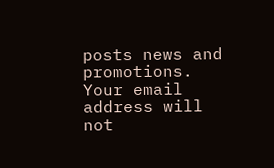posts news and promotions. Your email address will not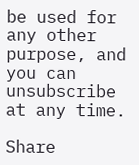be used for any other purpose, and you can unsubscribe at any time.

Share